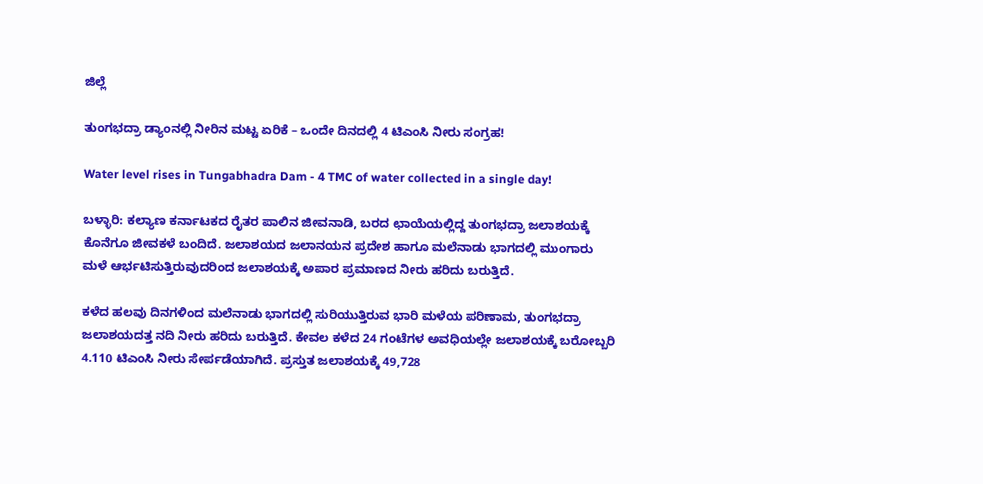ಜಿಲ್ಲೆ

ತುಂಗಭದ್ರಾ ಡ್ಯಾಂನಲ್ಲಿ ನೀರಿನ ಮಟ್ಟ ಏರಿಕೆ – ಒಂದೇ ದಿನದಲ್ಲಿ 4 ಟಿಎಂಸಿ ನೀರು ಸಂಗ್ರಹ!

Water level rises in Tungabhadra Dam - 4 TMC of water collected in a single day!

ಬಳ್ಳಾರಿ: ಕಲ್ಯಾಣ ಕರ್ನಾಟಕದ ರೈತರ ಪಾಲಿನ ಜೀವನಾಡಿ, ಬರದ ಛಾಯೆಯಲ್ಲಿದ್ದ ತುಂಗಭದ್ರಾ ಜಲಾಶಯಕ್ಕೆ ಕೊನೆಗೂ ಜೀವಕಳೆ ಬಂದಿದೆ. ಜಲಾಶಯದ ಜಲಾನಯನ ಪ್ರದೇಶ ಹಾಗೂ ಮಲೆನಾಡು ಭಾಗದಲ್ಲಿ ಮುಂಗಾರು ಮಳೆ ಆರ್ಭಟಿಸುತ್ತಿರುವುದರಿಂದ ಜಲಾಶಯಕ್ಕೆ ಅಪಾರ ಪ್ರಮಾಣದ ನೀರು ಹರಿದು ಬರುತ್ತಿದೆ.

ಕಳೆದ ಹಲವು ದಿನಗಳಿಂದ ಮಲೆನಾಡು ಭಾಗದಲ್ಲಿ ಸುರಿಯುತ್ತಿರುವ ಭಾರಿ ಮಳೆಯ ಪರಿಣಾಮ, ತುಂಗಭದ್ರಾ ಜಲಾಶಯದತ್ತ ನದಿ ನೀರು ಹರಿದು ಬರುತ್ತಿದೆ. ಕೇವಲ ಕಳೆದ 24 ಗಂಟೆಗಳ ಅವಧಿಯಲ್ಲೇ ಜಲಾಶಯಕ್ಕೆ ಬರೋಬ್ಬರಿ 4.110 ಟಿಎಂಸಿ ನೀರು ಸೇರ್ಪಡೆಯಾಗಿದೆ. ಪ್ರಸ್ತುತ ಜಲಾಶಯಕ್ಕೆ 49,728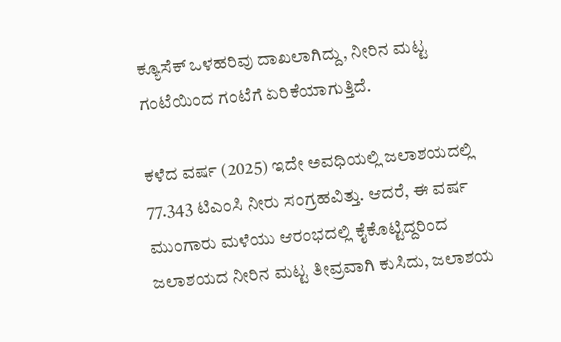ಕ್ಯೂಸೆಕ್ ಒಳಹರಿವು ದಾಖಲಾಗಿದ್ದು, ನೀರಿನ ಮಟ್ಟ ಗಂಟೆಯಿಂದ ಗಂಟೆಗೆ ಏರಿಕೆಯಾಗುತ್ತಿದೆ.

ಕಳೆದ ವರ್ಷ (2025) ಇದೇ ಅವಧಿಯಲ್ಲಿ ಜಲಾಶಯದಲ್ಲಿ 77.343 ಟಿಎಂಸಿ ನೀರು ಸಂಗ್ರಹವಿತ್ತು. ಆದರೆ, ಈ ವರ್ಷ ಮುಂಗಾರು ಮಳೆಯು ಆರಂಭದಲ್ಲಿ ಕೈಕೊಟ್ಟಿದ್ದರಿಂದ ಜಲಾಶಯದ ನೀರಿನ ಮಟ್ಟ ತೀವ್ರವಾಗಿ ಕುಸಿದು, ಜಲಾಶಯ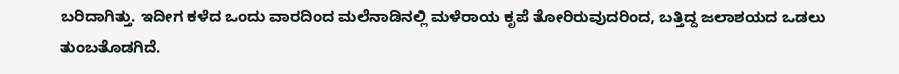ಬರಿದಾಗಿತ್ತು. ಇದೀಗ ಕಳೆದ ಒಂದು ವಾರದಿಂದ ಮಲೆನಾಡಿನಲ್ಲಿ ಮಳೆರಾಯ ಕೃಪೆ ತೋರಿರುವುದರಿಂದ, ಬತ್ತಿದ್ದ ಜಲಾಶಯದ ಒಡಲು ತುಂಬತೊಡಗಿದೆ.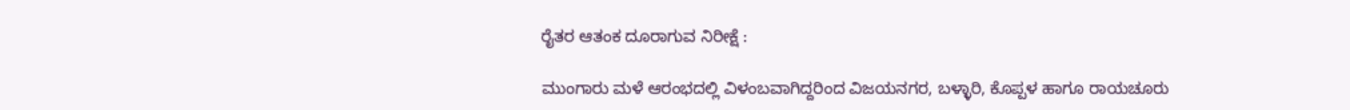ರೈತರ ಆತಂಕ ದೂರಾಗುವ ನಿರೀಕ್ಷೆ :

ಮುಂಗಾರು ಮಳೆ ಆರಂಭದಲ್ಲಿ ವಿಳಂಬವಾಗಿದ್ದರಿಂದ ವಿಜಯನಗರ, ಬಳ್ಳಾರಿ, ಕೊಪ್ಪಳ ಹಾಗೂ ರಾಯಚೂರು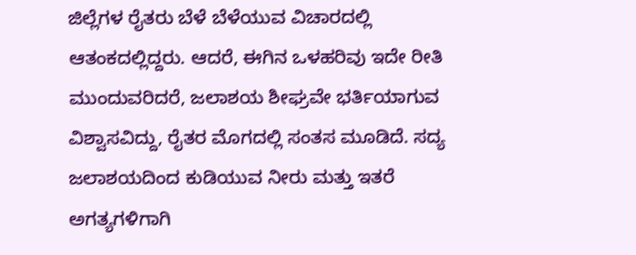ಜಿಲ್ಲೆಗಳ ರೈತರು ಬೆಳೆ ಬೆಳೆಯುವ ವಿಚಾರದಲ್ಲಿ ಆತಂಕದಲ್ಲಿದ್ದರು. ಆದರೆ, ಈಗಿನ ಒಳಹರಿವು ಇದೇ ರೀತಿ ಮುಂದುವರಿದರೆ, ಜಲಾಶಯ ಶೀಘ್ರವೇ ಭರ್ತಿಯಾಗುವ ವಿಶ್ವಾಸವಿದ್ದು, ರೈತರ ಮೊಗದಲ್ಲಿ ಸಂತಸ ಮೂಡಿದೆ. ಸದ್ಯ ಜಲಾಶಯದಿಂದ ಕುಡಿಯುವ ನೀರು ಮತ್ತು ಇತರೆ ಅಗತ್ಯಗಳಿಗಾಗಿ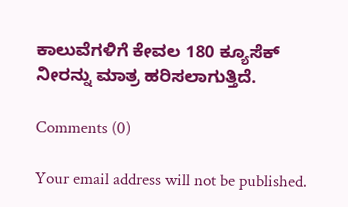ಕಾಲುವೆಗಳಿಗೆ ಕೇವಲ 180 ಕ್ಯೂಸೆಕ್ ನೀರನ್ನು ಮಾತ್ರ ಹರಿಸಲಾಗುತ್ತಿದೆ.

Comments (0)

Your email address will not be published.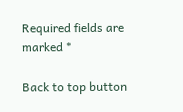Required fields are marked *

Back to top button